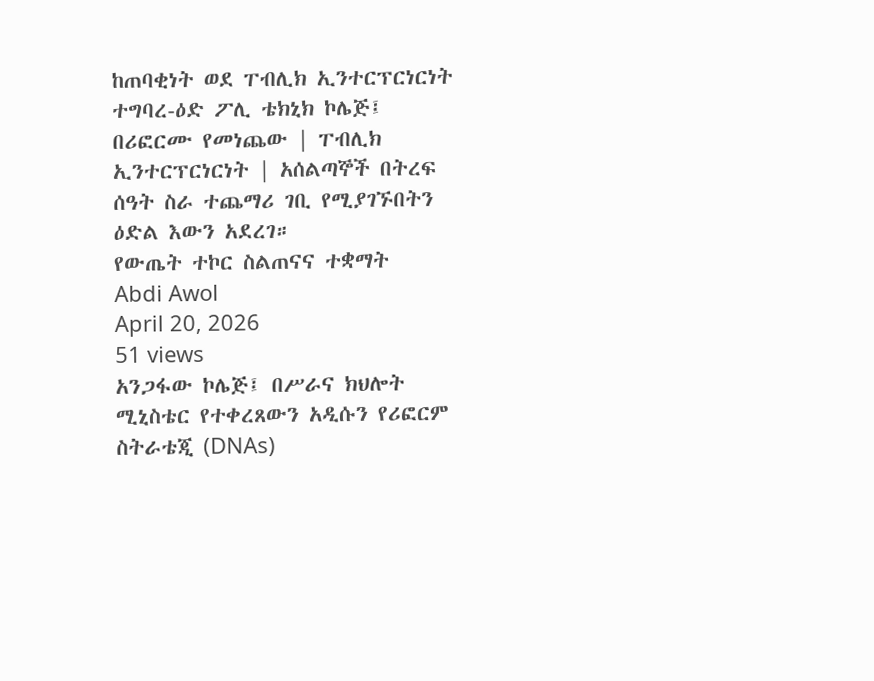ከጠባቂነት ወደ ፐብሊክ ኢንተርፕርነርነት
ተግባረ-ዕድ ፖሊ ቴክኒክ ኮሌጅ፤ በሪፎርሙ የመነጨው | ፐብሊክ ኢንተርፕርነርነት | አሰልጣኞች በትረፍ ሰዓት ስራ ተጨማሪ ገቢ የሚያገኙበትን ዕድል እውን አደረገ።
የውጤት ተኮር ስልጠናና ተቋማት
Abdi Awol
April 20, 2026
51 views
አንጋፋው ኮሌጅ፤ በሥራና ክህሎት ሚኒስቴር የተቀረጸውን አዲሱን የሪፎርም ስትራቴጂ (DNAs)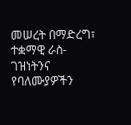መሠረት በማድረግ፣ ተቋማዊ ራስ-ገዝነትንና የባለሙያዎችን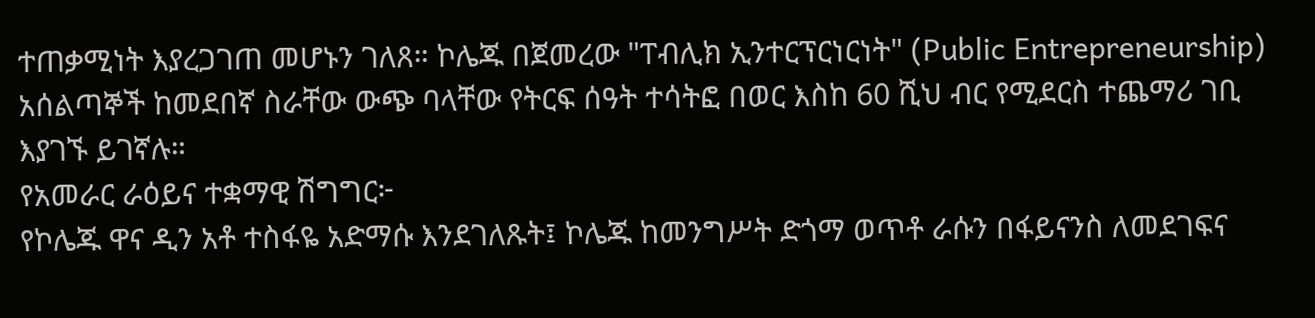ተጠቃሚነት እያረጋገጠ መሆኑን ገለጸ። ኮሌጁ በጀመረው "ፐብሊክ ኢንተርፕርነርነት" (Public Entrepreneurship) አሰልጣኞች ከመደበኛ ስራቸው ውጭ ባላቸው የትርፍ ሰዓት ተሳትፎ በወር እስከ 60 ሺህ ብር የሚደርስ ተጨማሪ ገቢ እያገኙ ይገኛሉ።
የአመራር ራዕይና ተቋማዊ ሽግግር፦
የኮሌጁ ዋና ዲን አቶ ተስፋዬ አድማሱ እንደገለጹት፤ ኮሌጁ ከመንግሥት ድጎማ ወጥቶ ራሱን በፋይናንስ ለመደገፍና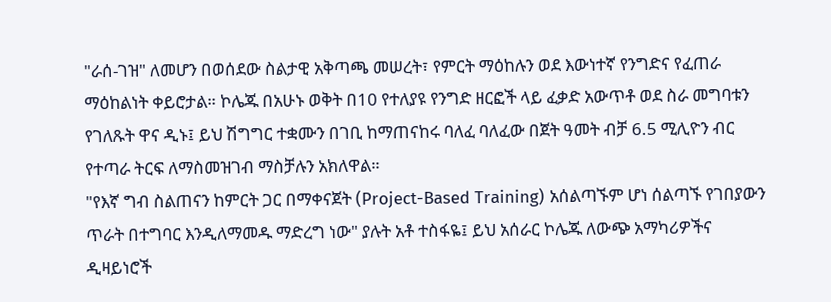"ራሰ-ገዝ" ለመሆን በወሰደው ስልታዊ አቅጣጫ መሠረት፣ የምርት ማዕከሉን ወደ እውነተኛ የንግድና የፈጠራ ማዕከልነት ቀይሮታል። ኮሌጁ በአሁኑ ወቅት በ10 የተለያዩ የንግድ ዘርፎች ላይ ፈቃድ አውጥቶ ወደ ስራ መግባቱን የገለጹት ዋና ዲኑ፤ ይህ ሽግግር ተቋሙን በገቢ ከማጠናከሩ ባለፈ ባለፈው በጀት ዓመት ብቻ 6.5 ሚሊዮን ብር የተጣራ ትርፍ ለማስመዝገብ ማስቻሉን አክለዋል።
"የእኛ ግብ ስልጠናን ከምርት ጋር በማቀናጀት (Project-Based Training) አሰልጣኙም ሆነ ሰልጣኙ የገበያውን ጥራት በተግባር እንዲለማመዱ ማድረግ ነው" ያሉት አቶ ተስፋዬ፤ ይህ አሰራር ኮሌጁ ለውጭ አማካሪዎችና ዲዛይነሮች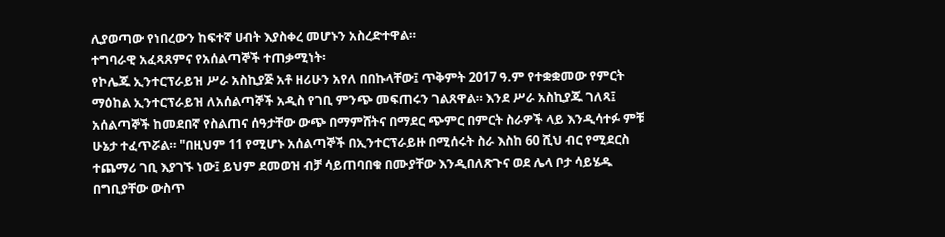ሊያወጣው የነበረውን ከፍተኛ ሀብት እያስቀረ መሆኑን አስረድተዋል።
ተግባራዊ አፈጻጸምና የአሰልጣኞች ተጠቃሚነት፡
የኮሌጁ ኢንተርፕራይዝ ሥራ አስኪያጅ አቶ ዘሪሁን አየለ በበኩላቸው፤ ጥቅምት 2017 ዓ.ም የተቋቋመው የምርት ማዕከል ኢንተርፕራይዝ ለአሰልጣኞች አዲስ የገቢ ምንጭ መፍጠሩን ገልጸዋል። እንደ ሥራ አስኪያጁ ገለጻ፤ አሰልጣኞች ከመደበኛ የስልጠና ሰዓታቸው ውጭ በማምሸትና በማደር ጭምር በምርት ስራዎች ላይ እንዲሳተፉ ምቹ ሁኔታ ተፈጥሯል። "በዚህም 11 የሚሆኑ አሰልጣኞች በኢንተርፕራይዙ በሚሰሩት ስራ እስከ 60 ሺህ ብር የሚደርስ ተጨማሪ ገቢ እያገኙ ነው፤ ይህም ደመወዝ ብቻ ሳይጠባበቁ በሙያቸው እንዲበለጽጉና ወደ ሌላ ቦታ ሳይሄዱ በግቢያቸው ውስጥ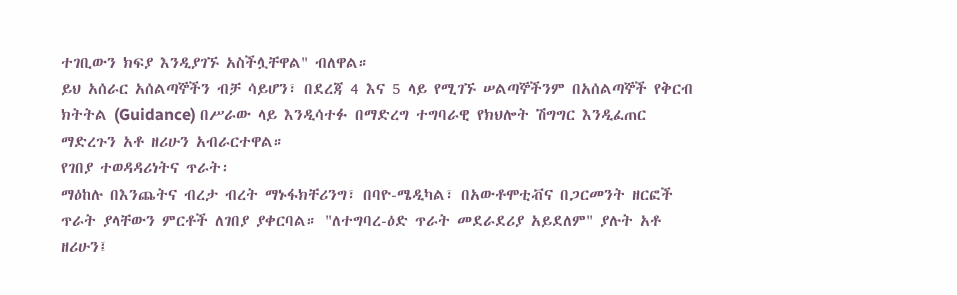ተገቢውን ክፍያ እንዲያገኙ አስችሏቸዋል" ብለዋል።
ይህ አሰራር አሰልጣኞችን ብቻ ሳይሆን፣ በደረጃ 4 እና 5 ላይ የሚገኙ ሠልጣኞችንም በአሰልጣኞች የቅርብ ክትትል (Guidance) በሥራው ላይ እንዲሳተፉ በማድረግ ተግባራዊ የክህሎት ሽግግር እንዲፈጠር ማድረጉን አቶ ዘሪሁን አብራርተዋል።
የገበያ ተወዳዳሪነትና ጥራት፡
ማዕከሉ በእንጨትና ብረታ ብረት ማኑፋክቸሪንግ፣ በባዮ-ሜዲካል፣ በአውቶሞቲቭና በጋርመንት ዘርፎች ጥራት ያላቸውን ምርቶች ለገበያ ያቀርባል። "ለተግባረ-ዕድ ጥራት መደራደሪያ አይደለም" ያሉት አቶ ዘሪሁን፤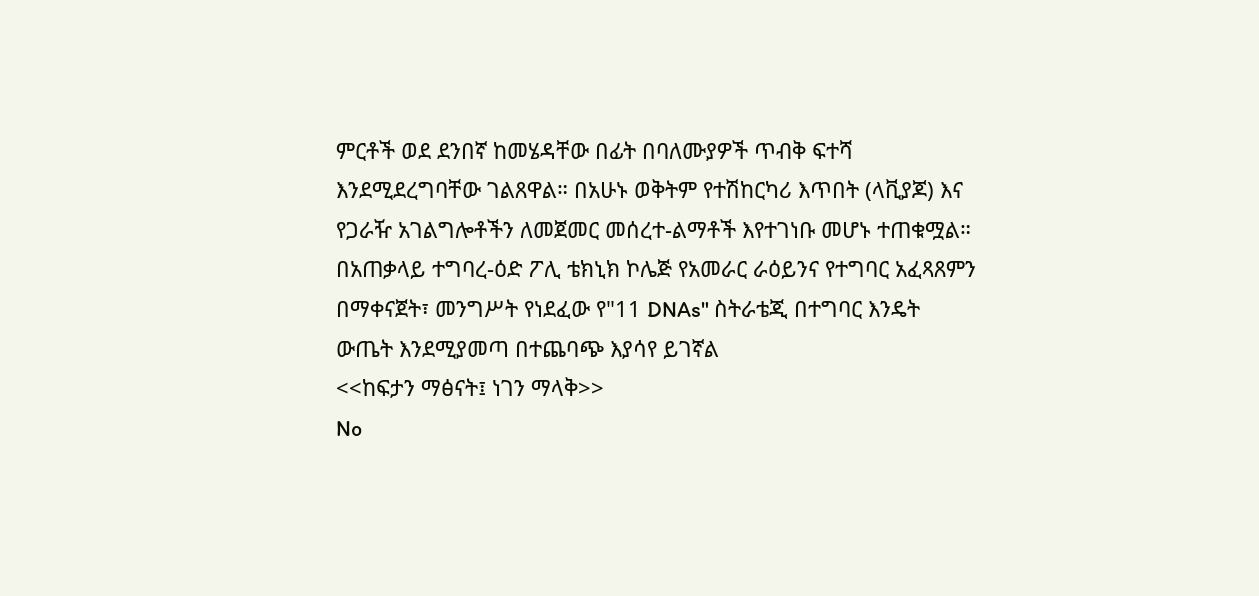ምርቶች ወደ ደንበኛ ከመሄዳቸው በፊት በባለሙያዎች ጥብቅ ፍተሻ እንደሚደረግባቸው ገልጸዋል። በአሁኑ ወቅትም የተሽከርካሪ እጥበት (ላቪያጆ) እና የጋራዥ አገልግሎቶችን ለመጀመር መሰረተ-ልማቶች እየተገነቡ መሆኑ ተጠቁሟል።
በአጠቃላይ ተግባረ-ዕድ ፖሊ ቴክኒክ ኮሌጅ የአመራር ራዕይንና የተግባር አፈጻጸምን በማቀናጀት፣ መንግሥት የነደፈው የ"11 DNAs" ስትራቴጂ በተግባር እንዴት ውጤት እንደሚያመጣ በተጨባጭ እያሳየ ይገኛል
<<ከፍታን ማፅናት፤ ነገን ማላቅ>>
No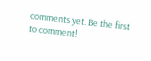comments yet. Be the first to comment!